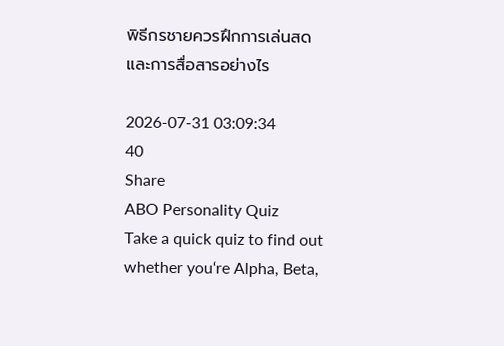พิธีกรชายควรฝึกการเล่นสดและการสื่อสารอย่างไร

2026-07-31 03:09:34
40
Share
ABO Personality Quiz
Take a quick quiz to find out whether you‘re Alpha, Beta,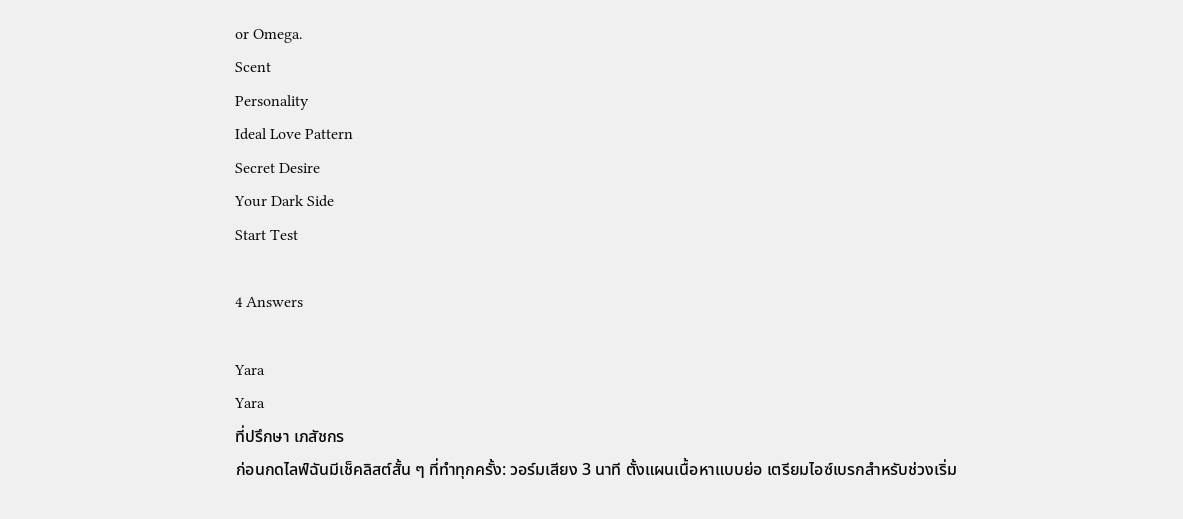or Omega.
Scent
Personality
Ideal Love Pattern
Secret Desire
Your Dark Side
Start Test

4 Answers

Yara
Yara
ที่ปรึกษา เภสัชกร
ก่อนกดไลฟ์ฉันมีเช็คลิสต์สั้น ๆ ที่ทำทุกครั้ง: วอร์มเสียง 3 นาที ตั้งแผนเนื้อหาแบบย่อ เตรียมไอซ์เบรกสำหรับช่วงเริ่ม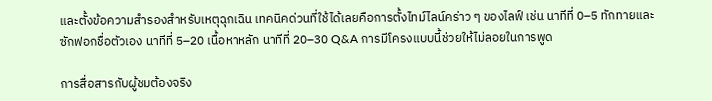และตั้งข้อความสำรองสำหรับเหตุฉุกเฉิน เทคนิคด่วนที่ใช้ได้เลยคือการตั้งไทม์ไลน์คร่าว ๆ ของไลฟ์ เช่น นาทีที่ 0–5 ทักทายและซักฟอกชื่อตัวเอง นาทีที่ 5–20 เนื้อหาหลัก นาทีที่ 20–30 Q&A การมีโครงแบบนี้ช่วยให้ไม่ลอยในการพูด

การสื่อสารกับผู้ชมต้องจริง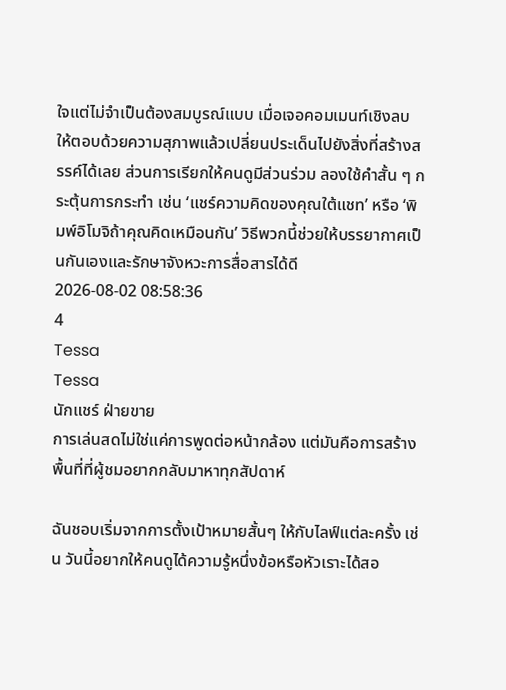ใจแต่ไม่จำเป็นต้องสมบูรณ์แบบ เมื่อเจอคอมเมนท์เชิงลบ ให้ตอบด้วยความสุภาพแล้วเปลี่ยนประเด็นไปยังสิ่งที่สร้างสรรค์ได้เลย ส่วนการเรียกให้คนดูมีส่วนร่วม ลองใช้คำสั้น ๆ กระตุ้นการกระทำ เช่น ‘แชร์ความคิดของคุณใต้แชท’ หรือ ‘พิมพ์อิโมจิถ้าคุณคิดเหมือนกัน’ วิธีพวกนี้ช่วยให้บรรยากาศเป็นกันเองและรักษาจังหวะการสื่อสารได้ดี
2026-08-02 08:58:36
4
Tessa
Tessa
นักแชร์ ฝ่ายขาย
การเล่นสดไม่ใช่แค่การพูดต่อหน้ากล้อง แต่มันคือการสร้างพื้นที่ที่ผู้ชมอยากกลับมาหาทุกสัปดาห์

ฉันชอบเริ่มจากการตั้งเป้าหมายสั้นๆ ให้กับไลฟ์แต่ละครั้ง เช่น วันนี้อยากให้คนดูได้ความรู้หนึ่งข้อหรือหัวเราะได้สอ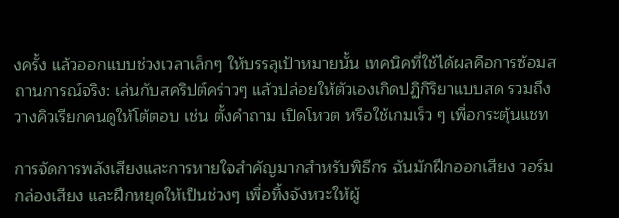งครั้ง แล้วออกแบบช่วงเวลาเล็กๆ ให้บรรลุเป้าหมายนั้น เทคนิคที่ใช้ได้ผลคือการซ้อมสถานการณ์จริง: เล่นกับสคริปต์คร่าวๆ แล้วปล่อยให้ตัวเองเกิดปฏิกิริยาแบบสด รวมถึงวางคิวเรียกคนดูให้โต้ตอบ เช่น ตั้งคำถาม เปิดโหวต หรือใช้เกมเร็ว ๆ เพื่อกระตุ้นแชท

การจัดการพลังเสียงและการหายใจสำคัญมากสำหรับพิธีกร ฉันมักฝึกออกเสียง วอร์มกล่องเสียง และฝึกหยุดให้เป็นช่วงๆ เพื่อทิ้งจังหวะให้ผู้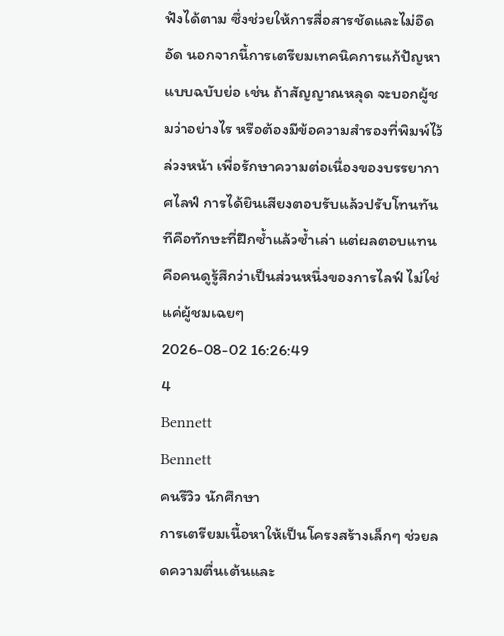ฟังได้ตาม ซึ่งช่วยให้การสื่อสารชัดและไม่อึดอัด นอกจากนี้การเตรียมเทคนิคการแก้ปัญหาแบบฉบับย่อ เช่น ถ้าสัญญาณหลุด จะบอกผู้ชมว่าอย่างไร หรือต้องมีข้อความสำรองที่พิมพ์ไว้ล่วงหน้า เพื่อรักษาความต่อเนื่องของบรรยากาศไลฟ์ การได้ยินเสียงตอบรับแล้วปรับโทนทันทีคือทักษะที่ฝึกซ้ำแล้วซ้ำเล่า แต่ผลตอบแทนคือคนดูรู้สึกว่าเป็นส่วนหนึ่งของการไลฟ์ ไม่ใช่แค่ผู้ชมเฉยๆ
2026-08-02 16:26:49
4
Bennett
Bennett
คนรีวิว นักศึกษา
การเตรียมเนื้อหาให้เป็นโครงสร้างเล็กๆ ช่วยลดความตื่นเต้นและ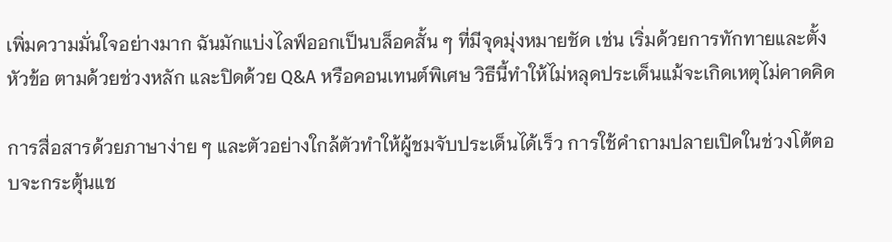เพิ่มความมั่นใจอย่างมาก ฉันมักแบ่งไลฟ์ออกเป็นบล็อคสั้น ๆ ที่มีจุดมุ่งหมายชัด เช่น เริ่มด้วยการทักทายและตั้งหัวข้อ ตามด้วยช่วงหลัก และปิดด้วย Q&A หรือคอนเทนต์พิเศษ วิธีนี้ทำให้ไม่หลุดประเด็นแม้จะเกิดเหตุไม่คาดคิด

การสื่อสารด้วยภาษาง่าย ๆ และตัวอย่างใกล้ตัวทำให้ผู้ชมจับประเด็นได้เร็ว การใช้คำถามปลายเปิดในช่วงโต้ตอบจะกระตุ้นแช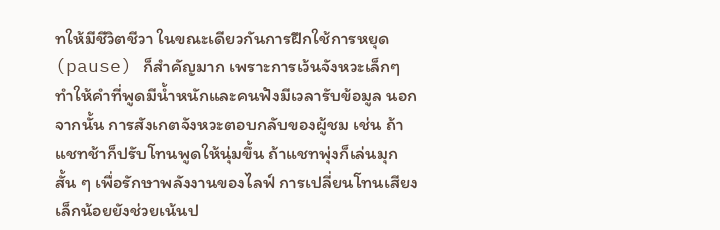ทให้มีชีวิตชีวา ในขณะเดียวกันการฝึกใช้การหยุด (pause) ก็สำคัญมาก เพราะการเว้นจังหวะเล็กๆ ทำให้คำที่พูดมีน้ำหนักและคนฟังมีเวลารับข้อมูล นอกจากนั้น การสังเกตจังหวะตอบกลับของผู้ชม เช่น ถ้าแชทช้าก็ปรับโทนพูดให้นุ่มขึ้น ถ้าแชทพุ่งก็เล่นมุกสั้น ๆ เพื่อรักษาพลังงานของไลฟ์ การเปลี่ยนโทนเสียงเล็กน้อยยังช่วยเน้นป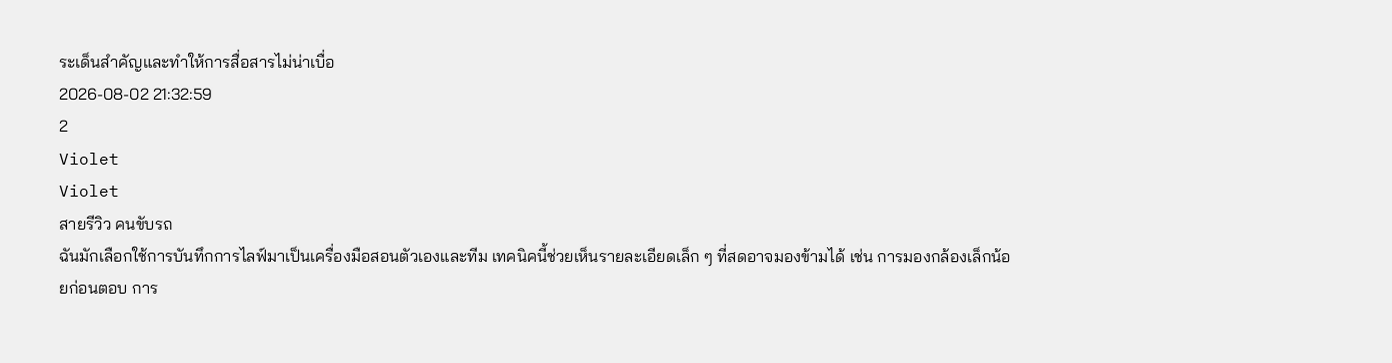ระเด็นสำคัญและทำให้การสื่อสารไม่น่าเบื่อ
2026-08-02 21:32:59
2
Violet
Violet
สายรีวิว คนขับรถ
ฉันมักเลือกใช้การบันทึกการไลฟ์มาเป็นเครื่องมือสอนตัวเองและทีม เทคนิคนี้ช่วยเห็นรายละเอียดเล็ก ๆ ที่สดอาจมองข้ามได้ เช่น การมองกล้องเล็กน้อยก่อนตอบ การ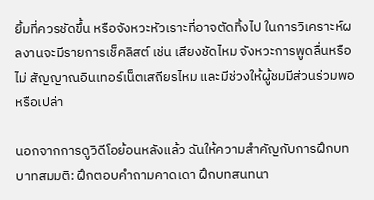ยิ้มที่ควรชัดขึ้น หรือจังหวะหัวเราะที่อาจตัดทิ้งไป ในการวิเคราะห์ผลงานจะมีรายการเช็คลิสต์ เช่น เสียงชัดไหม จังหวะการพูดลื่นหรือไม่ สัญญาณอินเทอร์เน็ตเสถียรไหม และมีช่วงให้ผู้ชมมีส่วนร่วมพอหรือเปล่า

นอกจากการดูวิดีโอย้อนหลังแล้ว ฉันให้ความสำคัญกับการฝึกบทบาทสมมติ: ฝึกตอบคำถามคาดเดา ฝึกบทสนทนา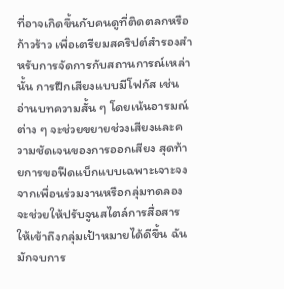ที่อาจเกิดขึ้นกับคนดูที่ติดตลกหรือก้าวร้าว เพื่อเตรียมสคริปต์สำรองสำหรับการจัดการกับสถานการณ์เหล่านั้น การฝึกเสียงแบบมีโฟกัส เช่น อ่านบทความสั้น ๆ โดยเน้นอารมณ์ต่าง ๆ จะช่วยขยายช่วงเสียงและความชัดเจนของการออกเสียง สุดท้ายการขอฟีดแบ็กแบบเฉพาะเจาะจงจากเพื่อนร่วมงานหรือกลุ่มทดลอง จะช่วยให้ปรับจูนสไตล์การสื่อสารให้เข้าถึงกลุ่มเป้าหมายได้ดีขึ้น ฉันมักจบการ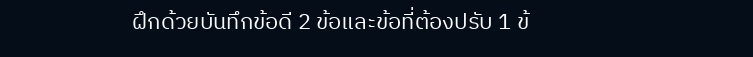ฝึกด้วยบันทึกข้อดี 2 ข้อและข้อที่ต้องปรับ 1 ข้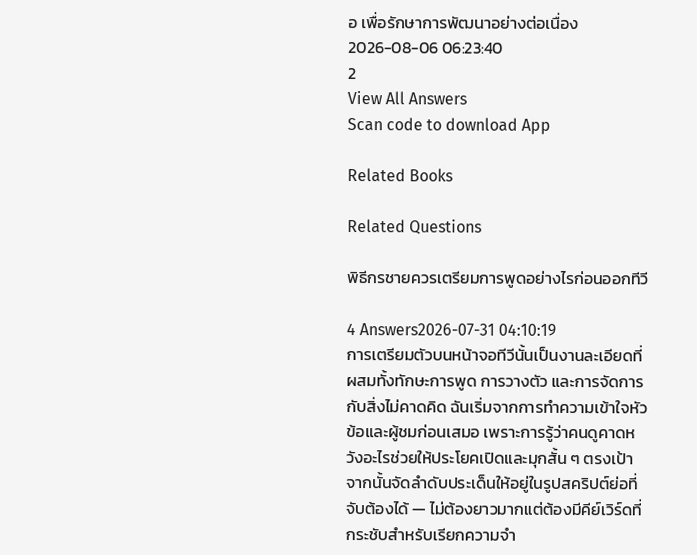อ เพื่อรักษาการพัฒนาอย่างต่อเนื่อง
2026-08-06 06:23:40
2
View All Answers
Scan code to download App

Related Books

Related Questions

พิธีกรชายควรเตรียมการพูดอย่างไรก่อนออกทีวี

4 Answers2026-07-31 04:10:19
การเตรียมตัวบนหน้าจอทีวีนั้นเป็นงานละเอียดที่ผสมทั้งทักษะการพูด การวางตัว และการจัดการกับสิ่งไม่คาดคิด ฉันเริ่มจากการทำความเข้าใจหัวข้อและผู้ชมก่อนเสมอ เพราะการรู้ว่าคนดูคาดหวังอะไรช่วยให้ประโยคเปิดและมุกสั้น ๆ ตรงเป้า จากนั้นจัดลำดับประเด็นให้อยู่ในรูปสคริปต์ย่อที่จับต้องได้ — ไม่ต้องยาวมากแต่ต้องมีคีย์เวิร์ดที่กระชับสำหรับเรียกความจำ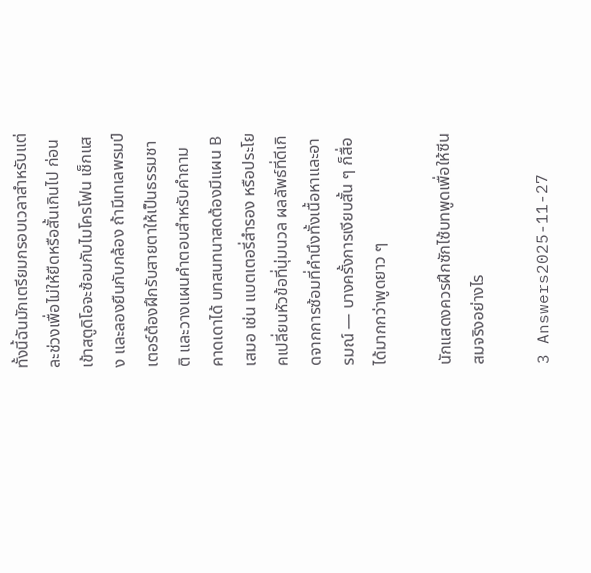ทั้งนี้ฉันมักเตรียมกรอบเวลาสำหรับแต่ละช่วงเพื่อไม่ให้ยืดหรือสั้นเกินไป ก่อนเข้าสตูดิโอจะซ้อมกับไมโครโฟน เช็กแสง และลองยืนกับกล้อง ถ้ามีเทเลพรมป์เตอร์ต้องฝึกรับสายตาให้เป็นธรรมชาติ และวางแผนคำตอบสำหรับคำถามคาดเดาได้ บทสนทนาสดต้องมีแผน B เสมอ เช่น แบตเตอรี่สำรอง หรือประโยคเปลี่ยนหัวข้อที่นุ่มนวล ผลลัพธ์ที่ดีเกิดจากการซ้อมที่คำนึงทั้งเนื้อหาและอารมณ์ — บางครั้งการเงียบสั้น ๆ ก็สื่อได้มากกว่าพูดยาว ๆ

นักแสดงควรฝึกซักไซ้บทพูดเพื่อให้ซีนสมจริงอย่างไร

3 Answers2025-11-27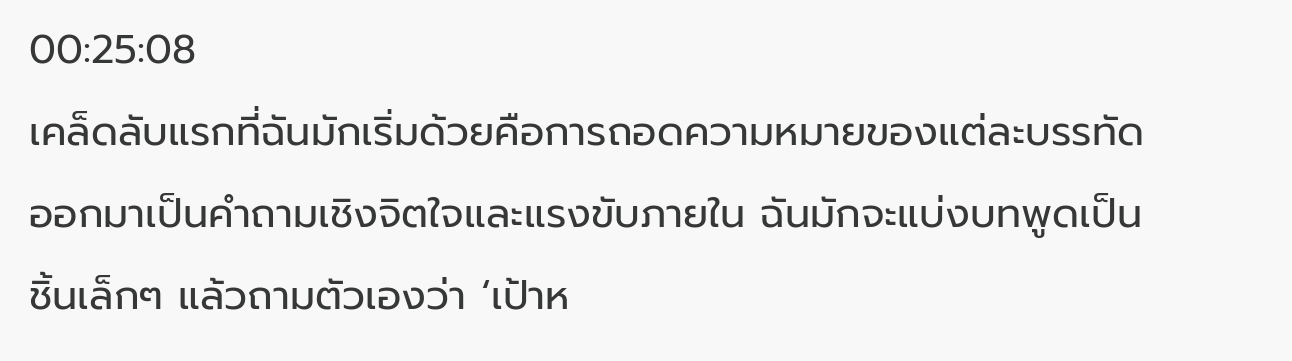00:25:08
เคล็ดลับแรกที่ฉันมักเริ่มด้วยคือการถอดความหมายของแต่ละบรรทัดออกมาเป็นคำถามเชิงจิตใจและแรงขับภายใน ฉันมักจะแบ่งบทพูดเป็นชิ้นเล็กๆ แล้วถามตัวเองว่า ‘เป้าห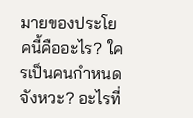มายของประโยคนี้คืออะไร? ใครเป็นคนกำหนดจังหวะ? อะไรที่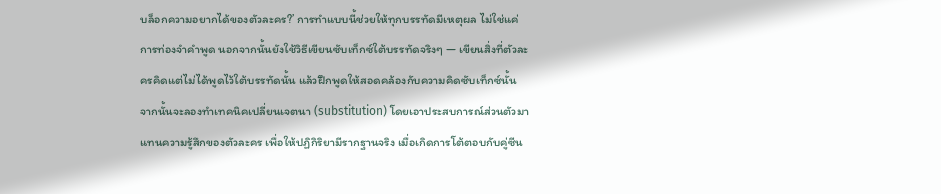บล็อกความอยากได้ของตัวละคร?’ การทำแบบนี้ช่วยให้ทุกบรรทัดมีเหตุผล ไม่ใช่แค่การท่องจำคำพูด นอกจากนั้นยังใช้วิธีเขียนซับเท็กซ์ใต้บรรทัดจริงๆ — เขียนสิ่งที่ตัวละครคิดแต่ไม่ได้พูดไว้ใต้บรรทัดนั้น แล้วฝึกพูดให้สอดคล้องกับความคิดซับเท็กซ์นั้น จากนั้นจะลองทำเทคนิคเปลี่ยนเจตนา (substitution) โดยเอาประสบการณ์ส่วนตัวมาแทนความรู้สึกของตัวละคร เพื่อให้ปฏิกิริยามีรากฐานจริง เมื่อเกิดการโต้ตอบกับคู่ซีน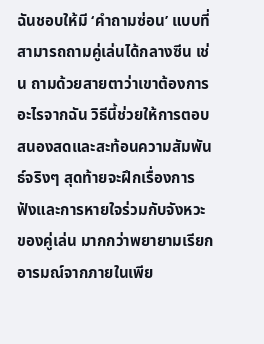ฉันชอบให้มี ‘คำถามซ่อน’ แบบที่สามารถถามคู่เล่นได้กลางซีน เช่น ถามด้วยสายตาว่าเขาต้องการอะไรจากฉัน วิธีนี้ช่วยให้การตอบสนองสดและสะท้อนความสัมพันธ์จริงๆ สุดท้ายจะฝึกเรื่องการฟังและการหายใจร่วมกับจังหวะของคู่เล่น มากกว่าพยายามเรียกอารมณ์จากภายในเพีย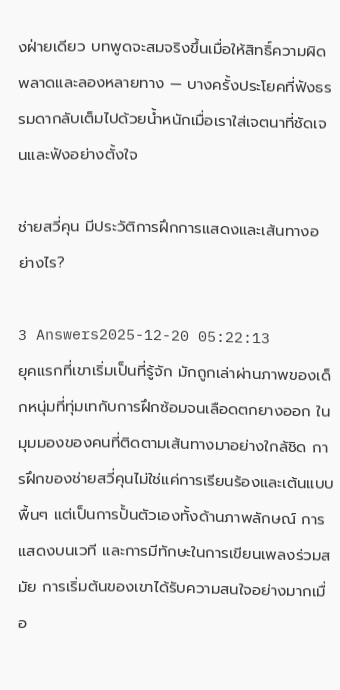งฝ่ายเดียว บทพูดจะสมจริงขึ้นเมื่อให้สิทธิ์ความผิดพลาดและลองหลายทาง — บางครั้งประโยคที่ฟังธรรมดากลับเต็มไปด้วยน้ำหนักเมื่อเราใส่เจตนาที่ชัดเจนและฟังอย่างตั้งใจ

ช่ายสวี่คุน มีประวัติการฝึกการแสดงและเส้นทางอย่างไร?

3 Answers2025-12-20 05:22:13
ยุคแรกที่เขาเริ่มเป็นที่รู้จัก มักถูกเล่าผ่านภาพของเด็กหนุ่มที่ทุ่มเทกับการฝึกซ้อมจนเลือดตกยางออก ในมุมมองของคนที่ติดตามเส้นทางมาอย่างใกล้ชิด การฝึกของช่ายสวี่คุนไม่ใช่แค่การเรียนร้องและเต้นแบบพื้นๆ แต่เป็นการปั้นตัวเองทั้งด้านภาพลักษณ์ การแสดงบนเวที และการมีทักษะในการเขียนเพลงร่วมสมัย การเริ่มต้นของเขาได้รับความสนใจอย่างมากเมื่อ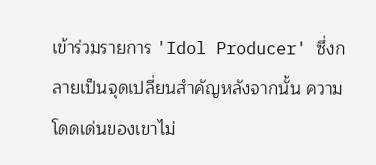เข้าร่วมรายการ 'Idol Producer' ซึ่งกลายเป็นจุดเปลี่ยนสำคัญหลังจากนั้น ความโดดเด่นของเขาไม่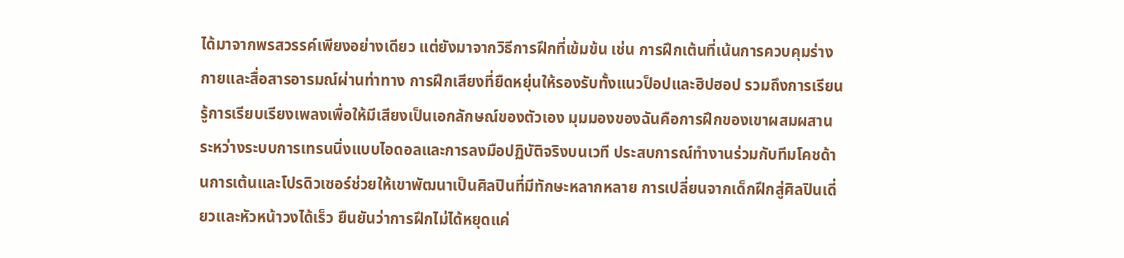ได้มาจากพรสวรรค์เพียงอย่างเดียว แต่ยังมาจากวิธีการฝึกที่เข้มข้น เช่น การฝึกเต้นที่เน้นการควบคุมร่างกายและสื่อสารอารมณ์ผ่านท่าทาง การฝึกเสียงที่ยืดหยุ่นให้รองรับทั้งแนวป็อปและฮิปฮอป รวมถึงการเรียนรู้การเรียบเรียงเพลงเพื่อให้มีเสียงเป็นเอกลักษณ์ของตัวเอง มุมมองของฉันคือการฝึกของเขาผสมผสานระหว่างระบบการเทรนนิ่งแบบไอดอลและการลงมือปฏิบัติจริงบนเวที ประสบการณ์ทำงานร่วมกับทีมโคชด้านการเต้นและโปรดิวเซอร์ช่วยให้เขาพัฒนาเป็นศิลปินที่มีทักษะหลากหลาย การเปลี่ยนจากเด็กฝึกสู่ศิลปินเดี่ยวและหัวหน้าวงได้เร็ว ยืนยันว่าการฝึกไม่ได้หยุดแค่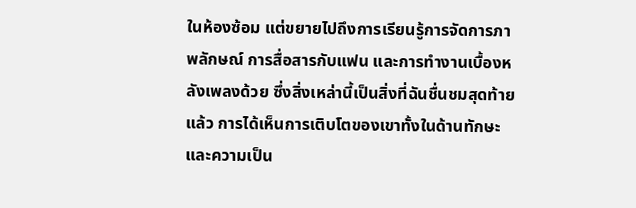ในห้องซ้อม แต่ขยายไปถึงการเรียนรู้การจัดการภาพลักษณ์ การสื่อสารกับแฟน และการทำงานเบื้องหลังเพลงด้วย ซึ่งสิ่งเหล่านี้เป็นสิ่งที่ฉันชื่นชมสุดท้ายแล้ว การได้เห็นการเติบโตของเขาทั้งในด้านทักษะและความเป็น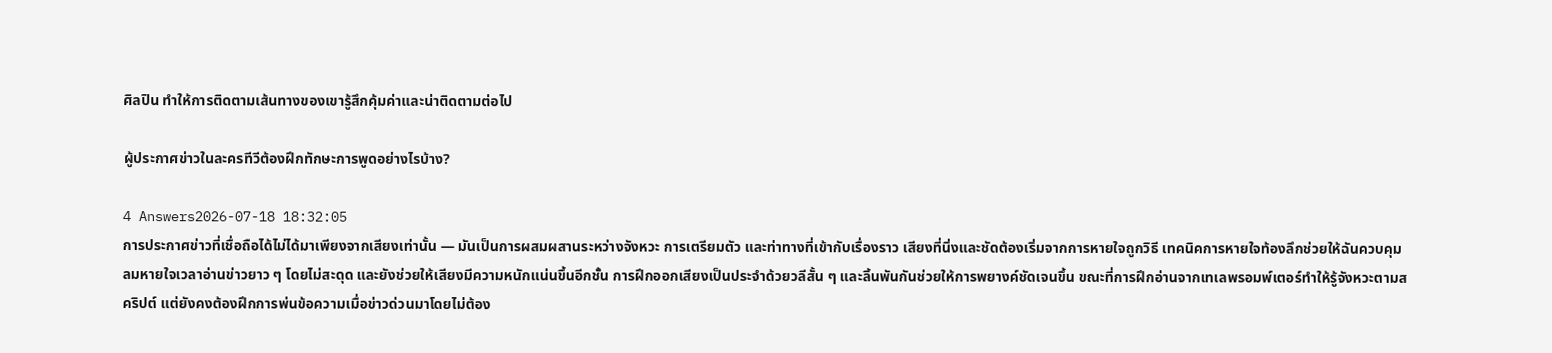ศิลปิน ทำให้การติดตามเส้นทางของเขารู้สึกคุ้มค่าและน่าติดตามต่อไป

ผู้ประกาศข่าวในละครทีวีต้องฝึกทักษะการพูดอย่างไรบ้าง?

4 Answers2026-07-18 18:32:05
การประกาศข่าวที่เชื่อถือได้ไม่ได้มาเพียงจากเสียงเท่านั้น — มันเป็นการผสมผสานระหว่างจังหวะ การเตรียมตัว และท่าทางที่เข้ากับเรื่องราว เสียงที่นิ่งและชัดต้องเริ่มจากการหายใจถูกวิธี เทคนิคการหายใจท้องลึกช่วยให้ฉันควบคุมลมหายใจเวลาอ่านข่าวยาว ๆ โดยไม่สะดุด และยังช่วยให้เสียงมีความหนักแน่นขึ้นอีกชั้น การฝึกออกเสียงเป็นประจำด้วยวลีสั้น ๆ และลิ้นพันกันช่วยให้การพยางค์ชัดเจนขึ้น ขณะที่การฝึกอ่านจากเทเลพรอมพ์เตอร์ทำให้รู้จังหวะตามสคริปต์ แต่ยังคงต้องฝึกการพ่นข้อความเมื่อข่าวด่วนมาโดยไม่ต้อง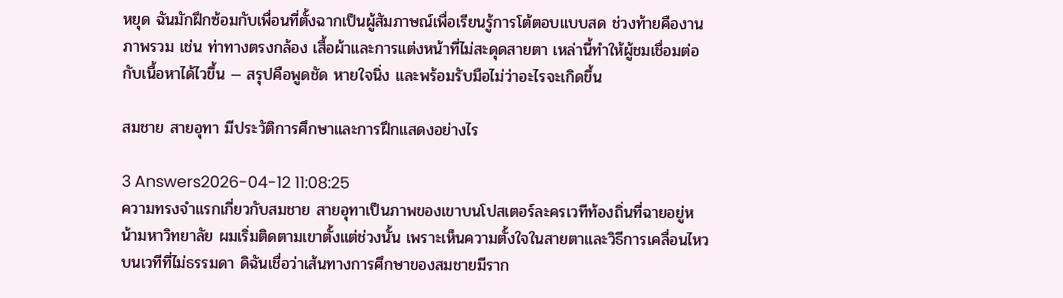หยุด ฉันมักฝึกซ้อมกับเพื่อนที่ตั้งฉากเป็นผู้สัมภาษณ์เพื่อเรียนรู้การโต้ตอบแบบสด ช่วงท้ายคืองานภาพรวม เช่น ท่าทางตรงกล้อง เสื้อผ้าและการแต่งหน้าที่ไม่สะดุดสายตา เหล่านี้ทำให้ผู้ชมเชื่อมต่อกับเนื้อหาได้ไวขึ้น — สรุปคือพูดชัด หายใจนิ่ง และพร้อมรับมือไม่ว่าอะไรจะเกิดขึ้น

สมชาย สายอุทา มีประวัติการศึกษาและการฝึกแสดงอย่างไร

3 Answers2026-04-12 11:08:25
ความทรงจำแรกเกี่ยวกับสมชาย สายอุทาเป็นภาพของเขาบนโปสเตอร์ละครเวทีท้องถิ่นที่ฉายอยู่หน้ามหาวิทยาลัย ผมเริ่มติดตามเขาตั้งแต่ช่วงนั้น เพราะเห็นความตั้งใจในสายตาและวิธีการเคลื่อนไหวบนเวทีที่ไม่ธรรมดา ดิฉันเชื่อว่าเส้นทางการศึกษาของสมชายมีราก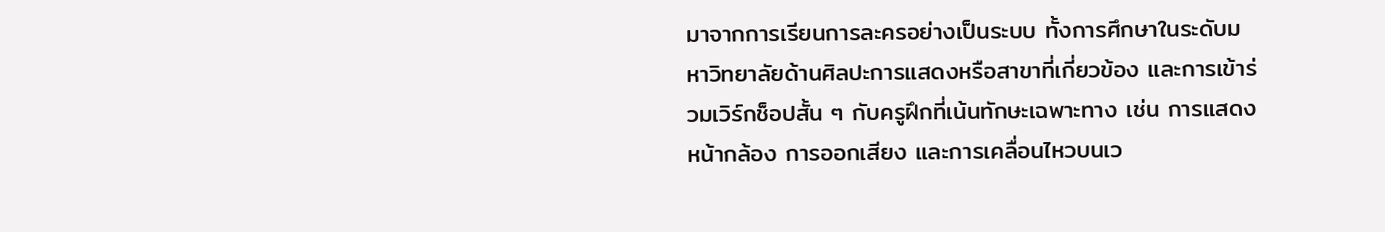มาจากการเรียนการละครอย่างเป็นระบบ ทั้งการศึกษาในระดับมหาวิทยาลัยด้านศิลปะการแสดงหรือสาขาที่เกี่ยวข้อง และการเข้าร่วมเวิร์กช็อปสั้น ๆ กับครูฝึกที่เน้นทักษะเฉพาะทาง เช่น การแสดงหน้ากล้อง การออกเสียง และการเคลื่อนไหวบนเว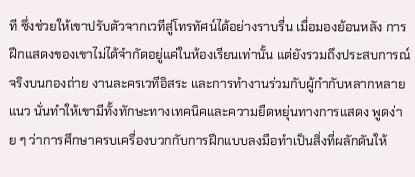ที ซึ่งช่วยให้เขาปรับตัวจากเวทีสู่โทรทัศน์ได้อย่างราบรื่น เมื่อมองย้อนหลัง การฝึกแสดงของเขาไม่ได้จำกัดอยู่แค่ในห้องเรียนเท่านั้น แต่ยังรวมถึงประสบการณ์จริงบนกองถ่าย งานละครเวทีอิสระ และการทำงานร่วมกับผู้กำกับหลากหลายแนว นั่นทำให้เขามีทั้งทักษะทางเทคนิคและความยืดหยุ่นทางการแสดง พูดง่าย ๆ ว่าการศึกษาครบเครื่องบวกกับการฝึกแบบลงมือทำเป็นสิ่งที่ผลักดันให้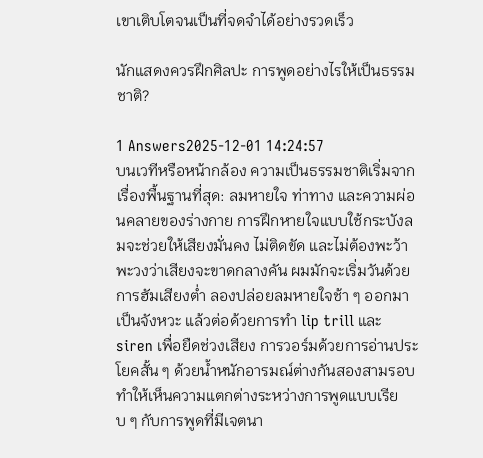เขาเติบโตจนเป็นที่จดจำได้อย่างรวดเร็ว

นักแสดงควรฝึกศิลปะ การพูดอย่างไรให้เป็นธรรมชาติ?

1 Answers2025-12-01 14:24:57
บนเวทีหรือหน้ากล้อง ความเป็นธรรมชาติเริ่มจากเรื่องพื้นฐานที่สุด: ลมหายใจ ท่าทาง และความผ่อนคลายของร่างกาย การฝึกหายใจแบบใช้กระบังลมจะช่วยให้เสียงมั่นคง ไม่ติดขัด และไม่ต้องพะว้าพะวงว่าเสียงจะขาดกลางคัน ผมมักจะเริ่มวันด้วยการฮัมเสียงต่ำ ลองปล่อยลมหายใจช้า ๆ ออกมาเป็นจังหวะ แล้วต่อด้วยการทำ lip trill และ siren เพื่อยืดช่วงเสียง การวอร์มด้วยการอ่านประโยคสั้น ๆ ด้วยน้ำหนักอารมณ์ต่างกันสองสามรอบทำให้เห็นความแตกต่างระหว่างการพูดแบบเรียบ ๆ กับการพูดที่มีเจตนา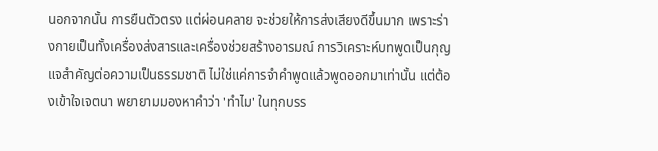นอกจากนั้น การยืนตัวตรง แต่ผ่อนคลาย จะช่วยให้การส่งเสียงดีขึ้นมาก เพราะร่างกายเป็นทั้งเครื่องส่งสารและเครื่องช่วยสร้างอารมณ์ การวิเคราะห์บทพูดเป็นกุญแจสำคัญต่อความเป็นธรรมชาติ ไม่ใช่แค่การจำคำพูดแล้วพูดออกมาเท่านั้น แต่ต้องเข้าใจเจตนา พยายามมองหาคำว่า 'ทำไม' ในทุกบรร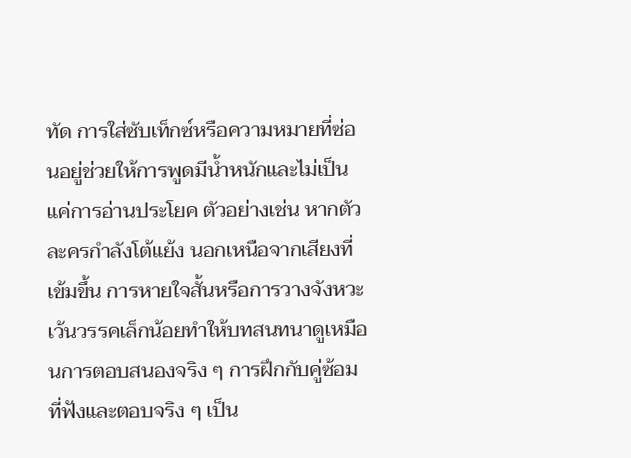ทัด การใส่ซับเท็กซ์หรือความหมายที่ซ่อนอยู่ช่วยให้การพูดมีน้ำหนักและไม่เป็นแค่การอ่านประโยค ตัวอย่างเช่น หากตัวละครกำลังโต้แย้ง นอกเหนือจากเสียงที่เข้มขึ้น การหายใจสั้นหรือการวางจังหวะเว้นวรรคเล็กน้อยทำให้บทสนทนาดูเหมือนการตอบสนองจริง ๆ การฝึกกับคู่ซ้อมที่ฟังและตอบจริง ๆ เป็น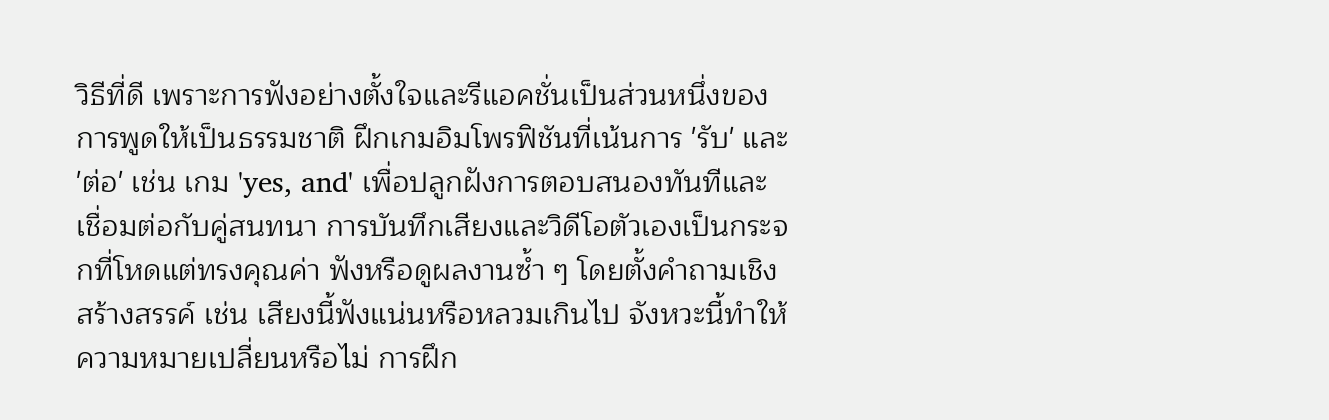วิธีที่ดี เพราะการฟังอย่างตั้งใจและรีแอคชั่นเป็นส่วนหนึ่งของการพูดให้เป็นธรรมชาติ ฝึกเกมอิมโพรฟิชันที่เน้นการ 'รับ' และ 'ต่อ' เช่น เกม 'yes, and' เพื่อปลูกฝังการตอบสนองทันทีและเชื่อมต่อกับคู่สนทนา การบันทึกเสียงและวิดีโอตัวเองเป็นกระจกที่โหดแต่ทรงคุณค่า ฟังหรือดูผลงานซ้ำ ๆ โดยตั้งคำถามเชิงสร้างสรรค์ เช่น เสียงนี้ฟังแน่นหรือหลวมเกินไป จังหวะนี้ทำให้ความหมายเปลี่ยนหรือไม่ การฝึก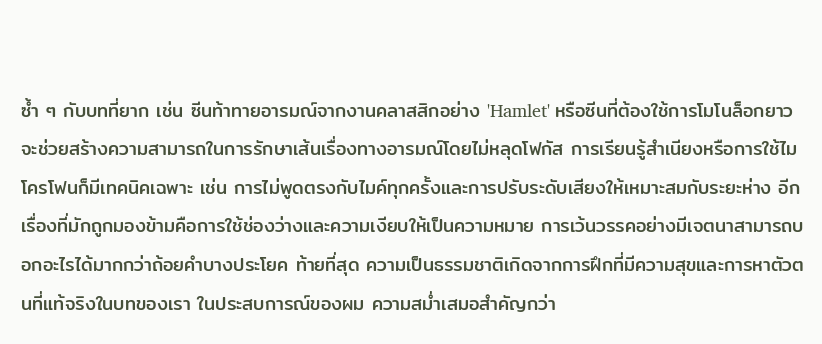ซ้ำ ๆ กับบทที่ยาก เช่น ซีนท้าทายอารมณ์จากงานคลาสสิกอย่าง 'Hamlet' หรือซีนที่ต้องใช้การโมโนล็อกยาว จะช่วยสร้างความสามารถในการรักษาเส้นเรื่องทางอารมณ์โดยไม่หลุดโฟกัส การเรียนรู้สำเนียงหรือการใช้ไมโครโฟนก็มีเทคนิคเฉพาะ เช่น การไม่พูดตรงกับไมค์ทุกครั้งและการปรับระดับเสียงให้เหมาะสมกับระยะห่าง อีกเรื่องที่มักถูกมองข้ามคือการใช้ช่องว่างและความเงียบให้เป็นความหมาย การเว้นวรรคอย่างมีเจตนาสามารถบอกอะไรได้มากกว่าถ้อยคำบางประโยค ท้ายที่สุด ความเป็นธรรมชาติเกิดจากการฝึกที่มีความสุขและการหาตัวตนที่แท้จริงในบทของเรา ในประสบการณ์ของผม ความสม่ำเสมอสำคัญกว่า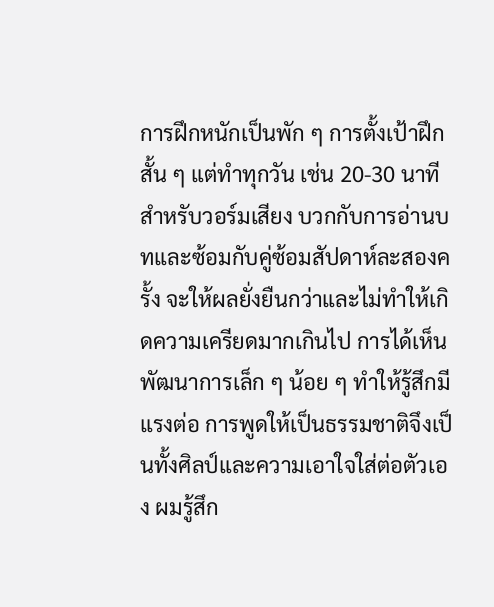การฝึกหนักเป็นพัก ๆ การตั้งเป้าฝึกสั้น ๆ แต่ทำทุกวัน เช่น 20-30 นาที สำหรับวอร์มเสียง บวกกับการอ่านบทและซ้อมกับคู่ซ้อมสัปดาห์ละสองครั้ง จะให้ผลยั่งยืนกว่าและไม่ทำให้เกิดความเครียดมากเกินไป การได้เห็นพัฒนาการเล็ก ๆ น้อย ๆ ทำให้รู้สึกมีแรงต่อ การพูดให้เป็นธรรมชาติจึงเป็นทั้งศิลป์และความเอาใจใส่ต่อตัวเอง ผมรู้สึก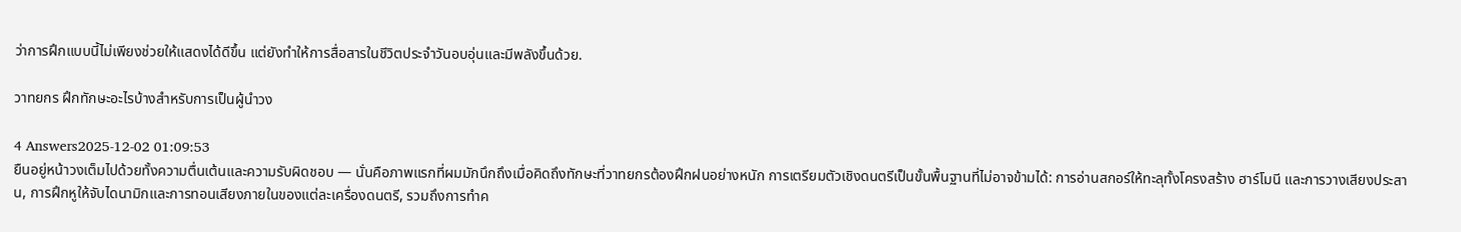ว่าการฝึกแบบนี้ไม่เพียงช่วยให้แสดงได้ดีขึ้น แต่ยังทำให้การสื่อสารในชีวิตประจำวันอบอุ่นและมีพลังขึ้นด้วย.

วาทยกร ฝึกทักษะอะไรบ้างสำหรับการเป็นผู้นำวง

4 Answers2025-12-02 01:09:53
ยืนอยู่หน้าวงเต็มไปด้วยทั้งความตื่นเต้นและความรับผิดชอบ — นั่นคือภาพแรกที่ผมมักนึกถึงเมื่อคิดถึงทักษะที่วาทยกรต้องฝึกฝนอย่างหนัก การเตรียมตัวเชิงดนตรีเป็นขั้นพื้นฐานที่ไม่อาจข้ามได้: การอ่านสกอร์ให้ทะลุทั้งโครงสร้าง ฮาร์โมนี และการวางเสียงประสาน, การฝึกหูให้จับไดนามิกและการทอนเสียงภายในของแต่ละเครื่องดนตรี, รวมถึงการทำค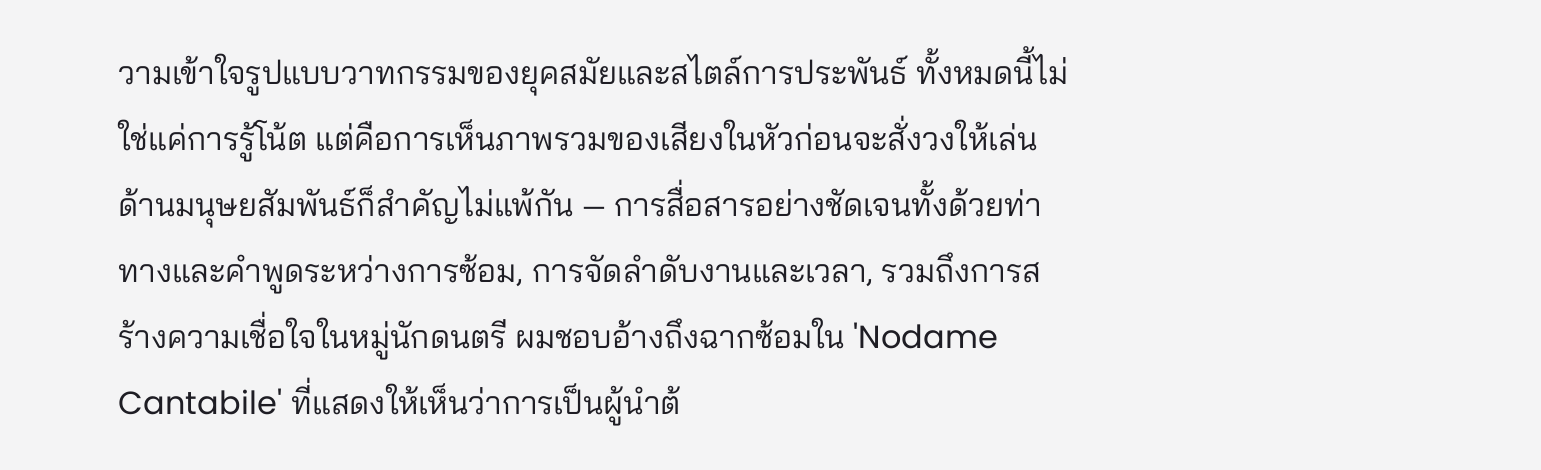วามเข้าใจรูปแบบวาทกรรมของยุคสมัยและสไตล์การประพันธ์ ทั้งหมดนี้ไม่ใช่แค่การรู้โน้ต แต่คือการเห็นภาพรวมของเสียงในหัวก่อนจะสั่งวงให้เล่น ด้านมนุษยสัมพันธ์ก็สำคัญไม่แพ้กัน — การสื่อสารอย่างชัดเจนทั้งด้วยท่าทางและคำพูดระหว่างการซ้อม, การจัดลำดับงานและเวลา, รวมถึงการสร้างความเชื่อใจในหมู่นักดนตรี ผมชอบอ้างถึงฉากซ้อมใน 'Nodame Cantabile' ที่แสดงให้เห็นว่าการเป็นผู้นำต้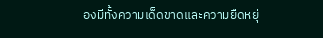องมีทั้งความเด็ดขาดและความยืดหยุ่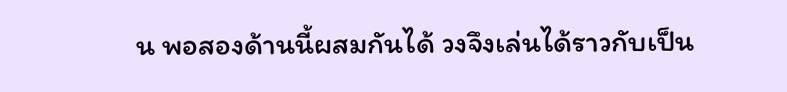น พอสองด้านนี้ผสมกันได้ วงจึงเล่นได้ราวกับเป็น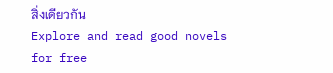สิ่งเดียวกัน
Explore and read good novels for free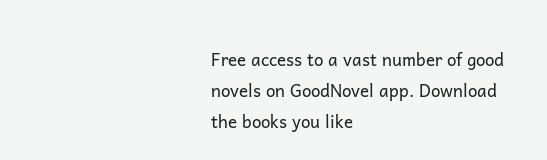Free access to a vast number of good novels on GoodNovel app. Download the books you like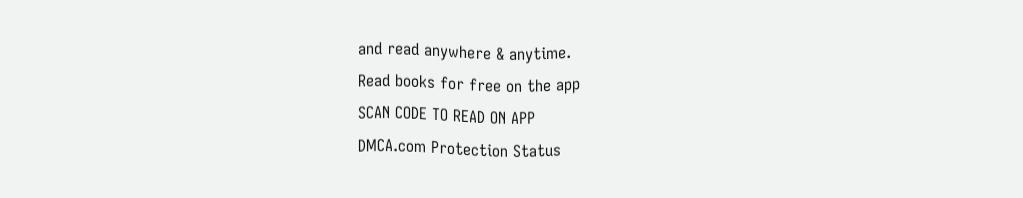and read anywhere & anytime.
Read books for free on the app
SCAN CODE TO READ ON APP
DMCA.com Protection Status